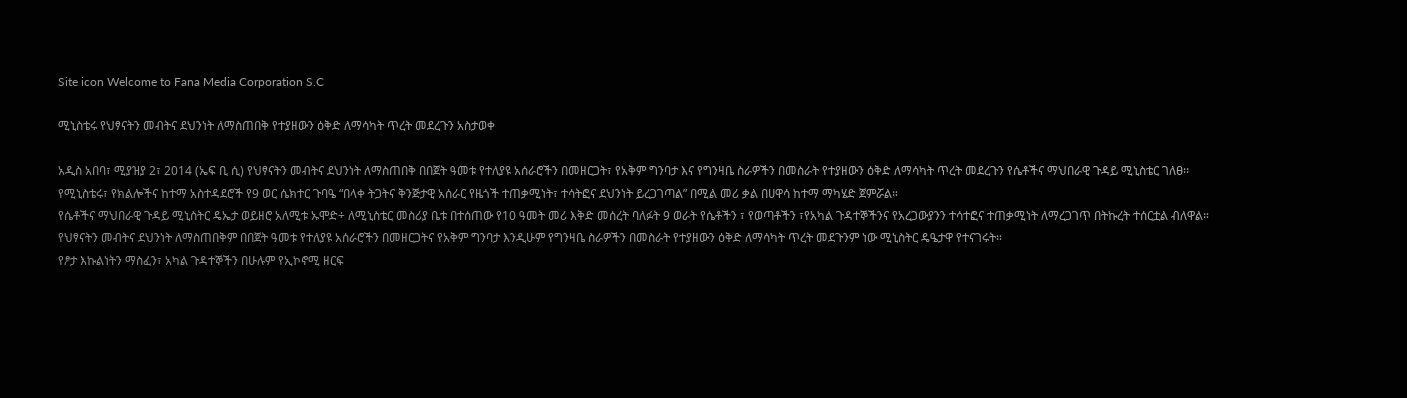Site icon Welcome to Fana Media Corporation S.C

ሚኒስቴሩ የህፃናትን መብትና ደህንነት ለማስጠበቅ የተያዘውን ዕቅድ ለማሳካት ጥረት መደረጉን አስታወቀ

አዲስ አበባ፣ ሚያዝያ 2፣ 2014 (ኤፍ ቢ ሲ) የህፃናትን መብትና ደህንነት ለማስጠበቅ በበጀት ዓመቱ የተለያዩ አሰራሮችን በመዘርጋት፣ የአቅም ግንባታ እና የግንዛቤ ስራዎችን በመስራት የተያዘውን ዕቅድ ለማሳካት ጥረት መደረጉን የሴቶችና ማህበራዊ ጉዳይ ሚኒስቴር ገለፀ፡፡
የሚኒስቴሩ፣ የክልሎችና ከተማ አስተዳደሮች የ9 ወር ሴክተር ጉባዔ “በላቀ ትጋትና ቅንጅታዊ አሰራር የዜጎች ተጠቃሚነት፣ ተሳትፎና ደህንነት ይረጋገጣል” በሚል መሪ ቃል በሀዋሳ ከተማ ማካሄድ ጀምሯል።
የሴቶችና ማህበራዊ ጉዳይ ሚኒስትር ዴኤታ ወይዘሮ አለሚቱ ኡሞድ÷ ለሚኒስቴር መስሪያ ቤቱ በተሰጠው የ10 ዓመት መሪ እቅድ መሰረት ባለፉት 9 ወራት የሴቶችን ፣ የወጣቶችን ፣የአካል ጉዳተኞችንና የአረጋውያንን ተሳተፎና ተጠቃሚነት ለማረጋገጥ በትኩረት ተሰርቷል ብለዋል።
የህፃናትን መብትና ደህንነት ለማስጠበቅም በበጀት ዓመቱ የተለያዩ አሰራሮችን በመዘርጋትና የአቅም ግንባታ እንዲሁም የግንዛቤ ስራዎችን በመስራት የተያዘውን ዕቅድ ለማሳካት ጥረት መደጉንም ነው ሚኒስትር ዴዔታዋ የተናገሩት።
የፆታ እኩልነትን ማስፈን፣ አካል ጉዳተኞችን በሁሉም የኢኮኖሚ ዘርፍ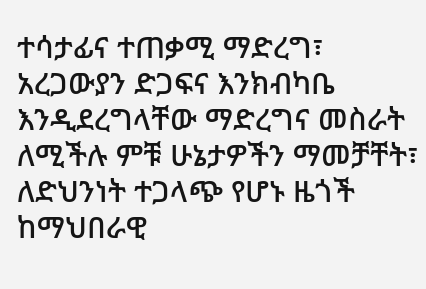ተሳታፊና ተጠቃሚ ማድረግ፣ አረጋውያን ድጋፍና እንክብካቤ እንዲደረግላቸው ማድረግና መስራት ለሚችሉ ምቹ ሁኔታዎችን ማመቻቸት፣ ለድህንነት ተጋላጭ የሆኑ ዜጎች ከማህበራዊ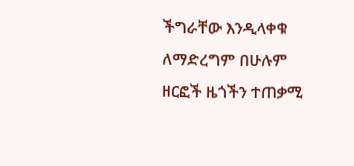ችግራቸው እንዲላቀቁ ለማድረግም በሁሉም ዘርፎች ዜጎችን ተጠቃሚ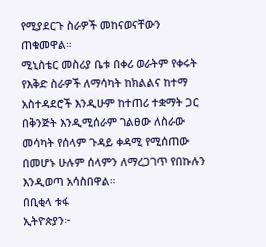የሚያደርጉ ስራዎች መከናወናቸውን ጠቁመዋል።
ሚኒስቴር መስሪያ ቤቱ በቀሪ ወራትም የቀሩት የእቅድ ስራዎች ለማሳካት ከክልልና ከተማ አስተዳደሮች እንዲሁም ከተጠሪ ተቋማት ጋር በቅንጅት እንዲሚሰራም ገልፀው ለስራው መሳካት የሰላም ጉዳይ ቀዳሚ የሚሰጠው በመሆኑ ሁሉም ሰላምን ለማረጋገጥ የበኩሉን እንዲወጣ አሳስበዋል።
በቢቂላ ቱፋ
ኢትዮጵያን፦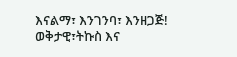እናልማ፣ እንገንባ፣ እንዘጋጅ!
ወቅታዊ፣ትኩስ እና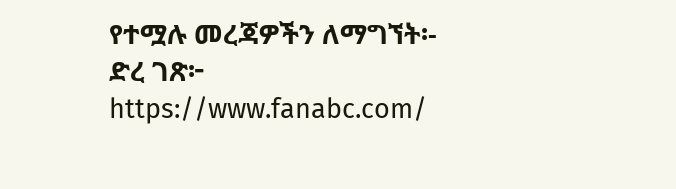የተሟሉ መረጃዎችን ለማግኘት፡-
ድረ ገጽ፦ https://www.fanabc.com/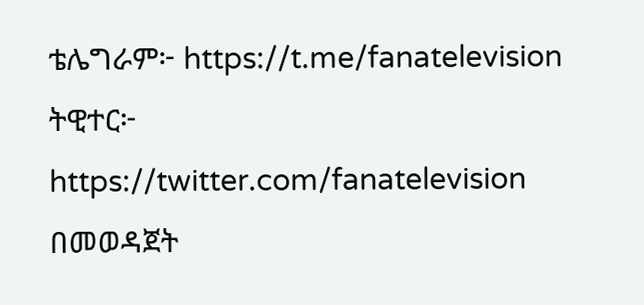ቴሌግራም፦ https://t.me/fanatelevision
ትዊተር፦ https://twitter.com/fanatelevision በመወዳጀት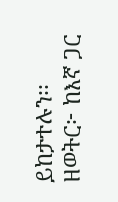ይከታተሉን፡፡
ዘወትር፦ ከእኛ ጋር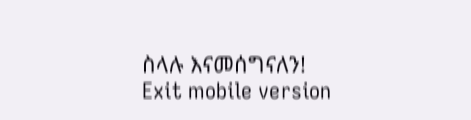ስላሉ እናመሰግናለን!
Exit mobile version